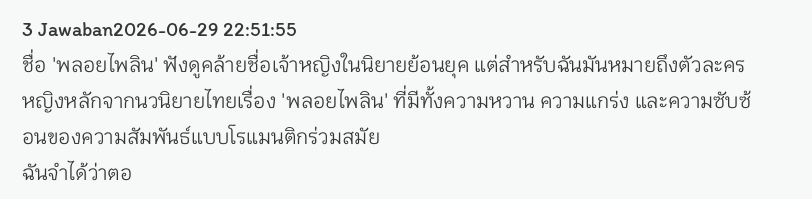3 Jawaban2026-06-29 22:51:55
ชื่อ 'พลอยไพลิน' ฟังดูคล้ายชื่อเจ้าหญิงในนิยายย้อนยุค แต่สำหรับฉันมันหมายถึงตัวละครหญิงหลักจากนวนิยายไทยเรื่อง 'พลอยไพลิน' ที่มีทั้งความหวาน ความแกร่ง และความซับซ้อนของความสัมพันธ์แบบโรแมนติกร่วมสมัย
ฉันจำได้ว่าตอ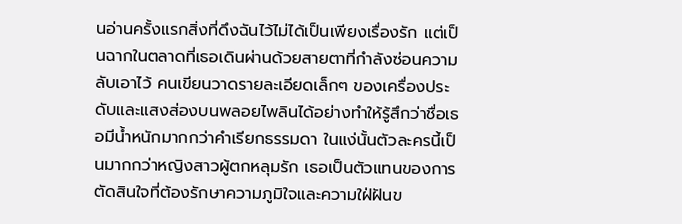นอ่านครั้งแรกสิ่งที่ดึงฉันไว้ไม่ได้เป็นเพียงเรื่องรัก แต่เป็นฉากในตลาดที่เธอเดินผ่านด้วยสายตาที่กำลังซ่อนความลับเอาไว้ คนเขียนวาดรายละเอียดเล็กๆ ของเครื่องประดับและแสงส่องบนพลอยไพลินได้อย่างทำให้รู้สึกว่าชื่อเธอมีน้ำหนักมากกว่าคำเรียกธรรมดา ในแง่นั้นตัวละครนี้เป็นมากกว่าหญิงสาวผู้ตกหลุมรัก เธอเป็นตัวแทนของการตัดสินใจที่ต้องรักษาความภูมิใจและความใฝ่ฝันข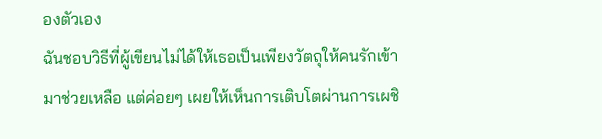องตัวเอง
ฉันชอบวิธีที่ผู้เขียนไม่ได้ให้เธอเป็นเพียงวัตถุให้คนรักเข้ามาช่วยเหลือ แต่ค่อยๆ เผยให้เห็นการเติบโตผ่านการเผชิ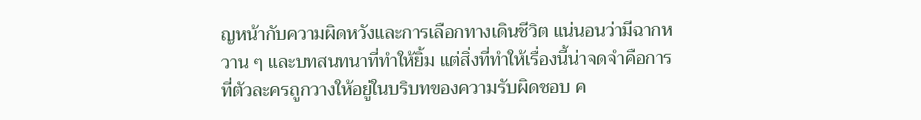ญหน้ากับความผิดหวังและการเลือกทางเดินชีวิต แน่นอนว่ามีฉากหวาน ๆ และบทสนทนาที่ทำให้ยิ้ม แต่สิ่งที่ทำให้เรื่องนี้น่าจดจำคือการที่ตัวละครถูกวางให้อยู่ในบริบทของความรับผิดชอบ ค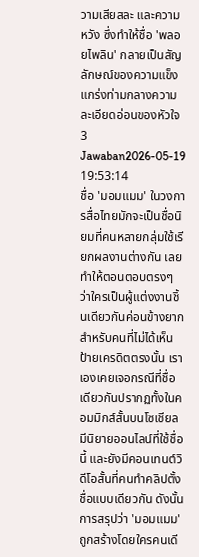วามเสียสละ และความหวัง ซึ่งทำให้ชื่อ 'พลอยไพลิน' กลายเป็นสัญลักษณ์ของความแข็งแกร่งท่ามกลางความละเอียดอ่อนของหัวใจ
3 Jawaban2026-05-19 19:53:14
ชื่อ 'มอมแมม' ในวงการสื่อไทยมักจะเป็นชื่อนิยมที่คนหลายกลุ่มใช้เรียกผลงานต่างกัน เลยทำให้ตอนตอบตรงๆ ว่าใครเป็นผู้แต่งงานชิ้นเดียวกันค่อนข้างยากสำหรับคนที่ไม่ได้เห็นป้ายเครดิตตรงนั้น เราเองเคยเจอกรณีที่ชื่อเดียวกันปรากฏทั้งในคอมมิกส์สั้นบนโซเชียล มีนิยายออนไลน์ที่ใช้ชื่อนี้ และยังมีคอนเทนต์วิดีโอสั้นที่คนทำคลิปตั้งชื่อแบบเดียวกัน ดังนั้นการสรุปว่า 'มอมแมม' ถูกสร้างโดยใครคนเดี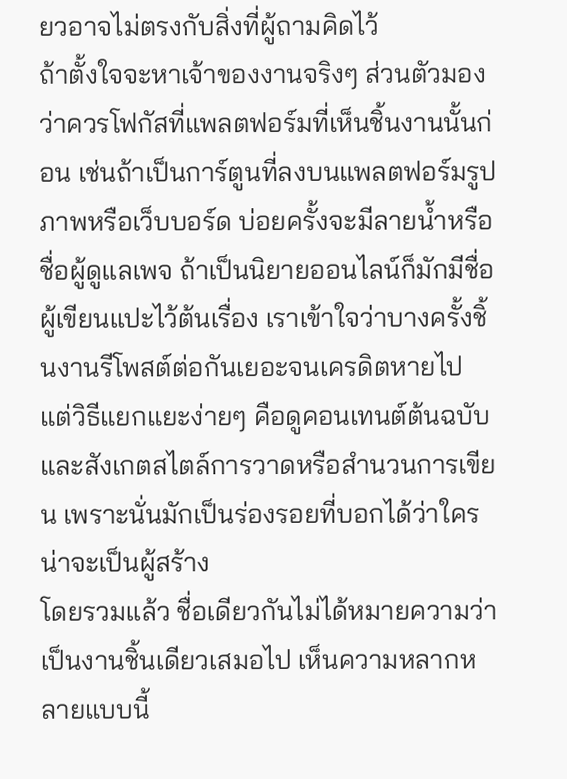ยวอาจไม่ตรงกับสิ่งที่ผู้ถามคิดไว้
ถ้าตั้งใจจะหาเจ้าของงานจริงๆ ส่วนตัวมองว่าควรโฟกัสที่แพลตฟอร์มที่เห็นชิ้นงานนั้นก่อน เช่นถ้าเป็นการ์ตูนที่ลงบนแพลตฟอร์มรูปภาพหรือเว็บบอร์ด บ่อยครั้งจะมีลายน้ำหรือชื่อผู้ดูแลเพจ ถ้าเป็นนิยายออนไลน์ก็มักมีชื่อผู้เขียนแปะไว้ต้นเรื่อง เราเข้าใจว่าบางครั้งชิ้นงานรีโพสต์ต่อกันเยอะจนเครดิตหายไป แต่วิธีแยกแยะง่ายๆ คือดูคอนเทนต์ต้นฉบับและสังเกตสไตล์การวาดหรือสำนวนการเขียน เพราะนั่นมักเป็นร่องรอยที่บอกได้ว่าใครน่าจะเป็นผู้สร้าง
โดยรวมแล้ว ชื่อเดียวกันไม่ได้หมายความว่าเป็นงานชิ้นเดียวเสมอไป เห็นความหลากหลายแบบนี้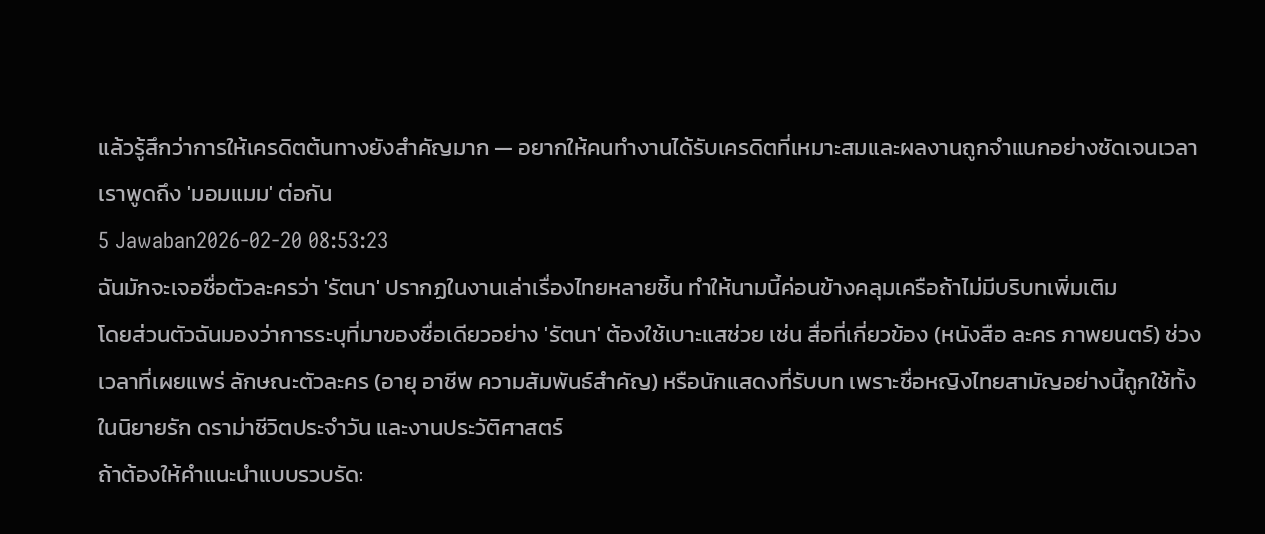แล้วรู้สึกว่าการให้เครดิตต้นทางยังสำคัญมาก — อยากให้คนทำงานได้รับเครดิตที่เหมาะสมและผลงานถูกจำแนกอย่างชัดเจนเวลาเราพูดถึง 'มอมแมม' ต่อกัน
5 Jawaban2026-02-20 08:53:23
ฉันมักจะเจอชื่อตัวละครว่า 'รัตนา' ปรากฏในงานเล่าเรื่องไทยหลายชิ้น ทำให้นามนี้ค่อนข้างคลุมเครือถ้าไม่มีบริบทเพิ่มเติม
โดยส่วนตัวฉันมองว่าการระบุที่มาของชื่อเดียวอย่าง 'รัตนา' ต้องใช้เบาะแสช่วย เช่น สื่อที่เกี่ยวข้อง (หนังสือ ละคร ภาพยนตร์) ช่วงเวลาที่เผยแพร่ ลักษณะตัวละคร (อายุ อาชีพ ความสัมพันธ์สำคัญ) หรือนักแสดงที่รับบท เพราะชื่อหญิงไทยสามัญอย่างนี้ถูกใช้ทั้งในนิยายรัก ดราม่าชีวิตประจำวัน และงานประวัติศาสตร์
ถ้าต้องให้คำแนะนำแบบรวบรัด: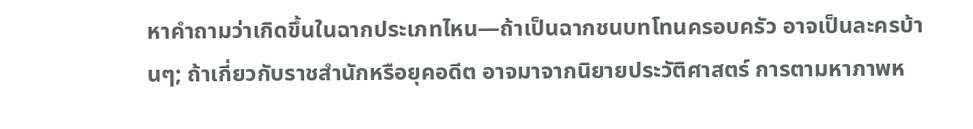หาคำถามว่าเกิดขึ้นในฉากประเภทไหน—ถ้าเป็นฉากชนบทโทนครอบครัว อาจเป็นละครบ้านๆ; ถ้าเกี่ยวกับราชสำนักหรือยุคอดีต อาจมาจากนิยายประวัติศาสตร์ การตามหาภาพห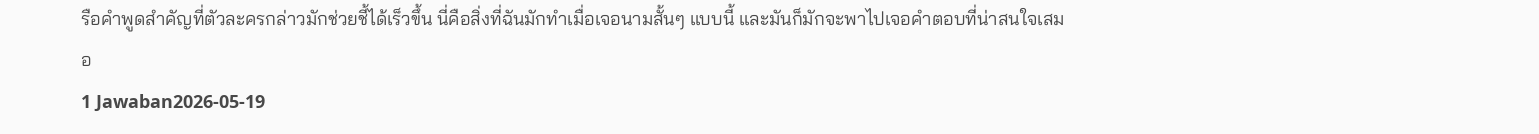รือคำพูดสำคัญที่ตัวละครกล่าวมักช่วยชี้ได้เร็วขึ้น นี่คือสิ่งที่ฉันมักทำเมื่อเจอนามสั้นๆ แบบนี้ และมันก็มักจะพาไปเจอคำตอบที่น่าสนใจเสมอ
1 Jawaban2026-05-19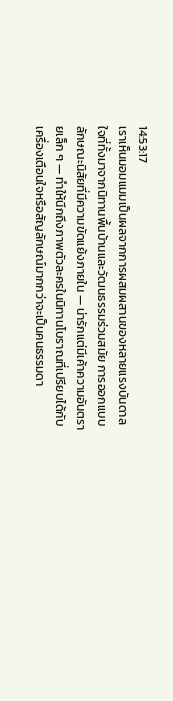14:53:17
เราเห็นมอมแมมเป็นผลจากการผสมผสานของหลายแรงบันดาลใจที่ทั้งมาจากนิทานพื้นบ้านและวัฒนธรรมร่วมสมัย การออกแบบลักษณะนิสัยที่มีความขัดแย้งภายใน — น่ารักแต่มีเค้าความอันตรายเล็ก ๆ — ทำให้นึกถึงภาพตัวละครในนิทานโบราณที่เปรียบได้กับเครื่องเตือนใจหรือสัญลักษณ์มากกว่าจะเป็นคนธรรมดา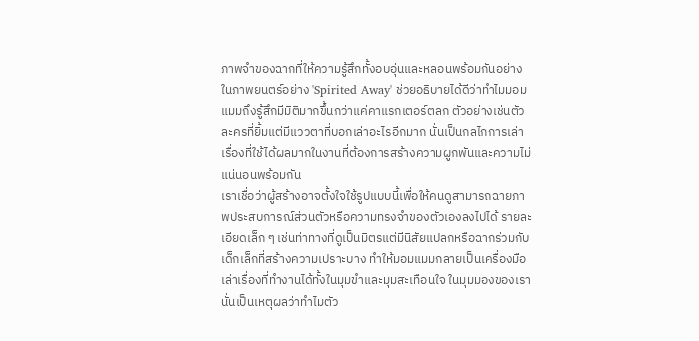ภาพจำของฉากที่ให้ความรู้สึกทั้งอบอุ่นและหลอนพร้อมกันอย่างในภาพยนตร์อย่าง 'Spirited Away' ช่วยอธิบายได้ดีว่าทำไมมอมแมมถึงรู้สึกมีมิติมากขึ้นกว่าแค่คาแรกเตอร์ตลก ตัวอย่างเช่นตัวละครที่ยิ้มแต่มีแววตาที่บอกเล่าอะไรอีกมาก นั่นเป็นกลไกการเล่าเรื่องที่ใช้ได้ผลมากในงานที่ต้องการสร้างความผูกพันและความไม่แน่นอนพร้อมกัน
เราเชื่อว่าผู้สร้างอาจตั้งใจใช้รูปแบบนี้เพื่อให้คนดูสามารถฉายภาพประสบการณ์ส่วนตัวหรือความทรงจำของตัวเองลงไปได้ รายละเอียดเล็ก ๆ เช่นท่าทางที่ดูเป็นมิตรแต่มีนิสัยแปลกหรือฉากร่วมกับเด็กเล็กที่สร้างความเปราะบาง ทำให้มอมแมมกลายเป็นเครื่องมือเล่าเรื่องที่ทำงานได้ทั้งในมุมขำและมุมสะเทือนใจ ในมุมมองของเรา นั่นเป็นเหตุผลว่าทำไมตัว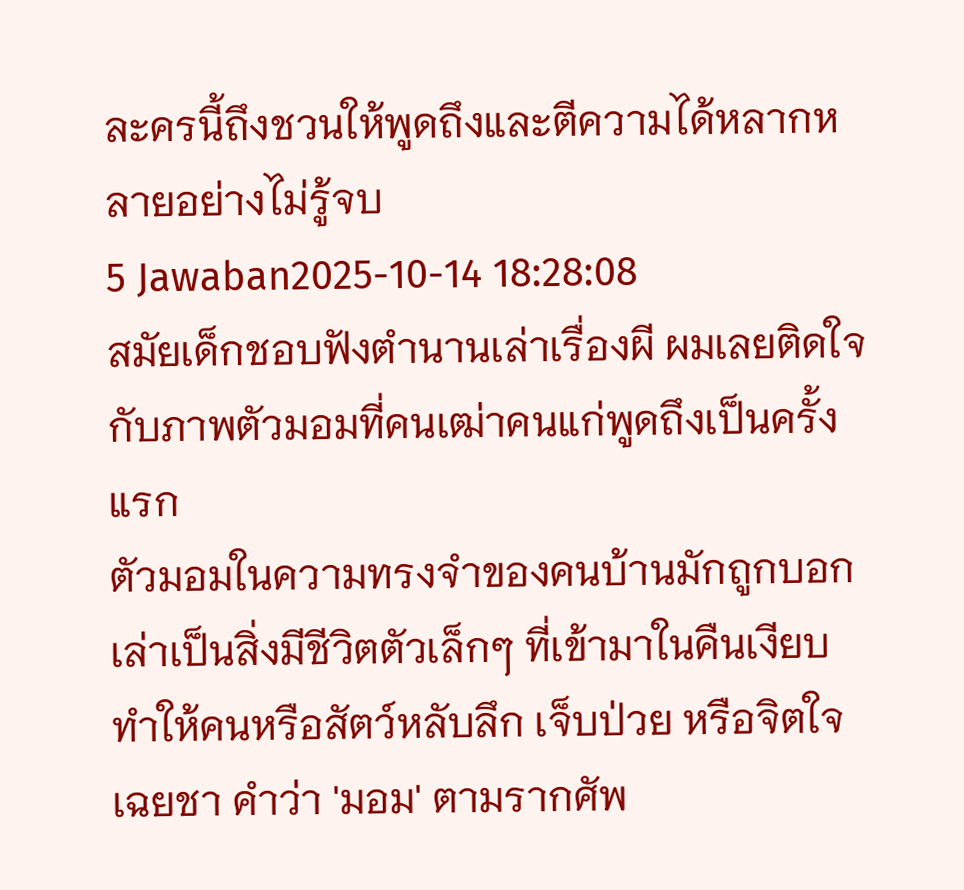ละครนี้ถึงชวนให้พูดถึงและตีความได้หลากหลายอย่างไม่รู้จบ
5 Jawaban2025-10-14 18:28:08
สมัยเด็กชอบฟังตำนานเล่าเรื่องผี ผมเลยติดใจกับภาพตัวมอมที่คนเฒ่าคนแก่พูดถึงเป็นครั้งแรก
ตัวมอมในความทรงจำของคนบ้านมักถูกบอกเล่าเป็นสิ่งมีชีวิตตัวเล็กๆ ที่เข้ามาในคืนเงียบ ทำให้คนหรือสัตว์หลับลึก เจ็บป่วย หรือจิตใจเฉยชา คำว่า 'มอม' ตามรากศัพ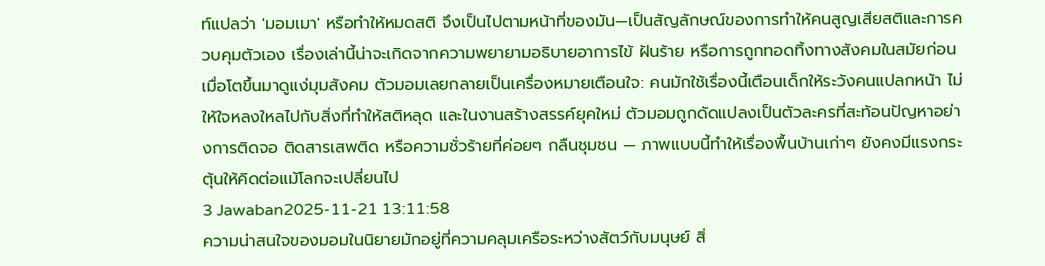ท์แปลว่า 'มอมเมา' หรือทำให้หมดสติ จึงเป็นไปตามหน้าที่ของมัน—เป็นสัญลักษณ์ของการทำให้คนสูญเสียสติและการควบคุมตัวเอง เรื่องเล่านี้น่าจะเกิดจากความพยายามอธิบายอาการไข้ ฝันร้าย หรือการถูกทอดทิ้งทางสังคมในสมัยก่อน
เมื่อโตขึ้นมาดูแง่มุมสังคม ตัวมอมเลยกลายเป็นเครื่องหมายเตือนใจ: คนมักใช้เรื่องนี้เตือนเด็กให้ระวังคนแปลกหน้า ไม่ให้ใจหลงใหลไปกับสิ่งที่ทำให้สติหลุด และในงานสร้างสรรค์ยุคใหม่ ตัวมอมถูกดัดแปลงเป็นตัวละครที่สะท้อนปัญหาอย่างการติดจอ ติดสารเสพติด หรือความชั่วร้ายที่ค่อยๆ กลืนชุมชน — ภาพแบบนี้ทำให้เรื่องพื้นบ้านเก่าๆ ยังคงมีแรงกระตุ้นให้คิดต่อแม้โลกจะเปลี่ยนไป
3 Jawaban2025-11-21 13:11:58
ความน่าสนใจของมอมในนิยายมักอยู่ที่ความคลุมเครือระหว่างสัตว์กับมนุษย์ สิ่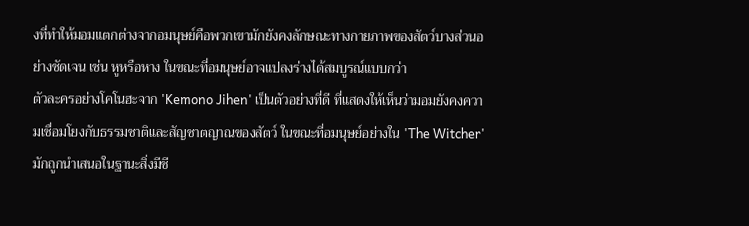งที่ทำให้มอมแตกต่างจากอมนุษย์คือพวกเขามักยังคงลักษณะทางกายภาพของสัตว์บางส่วนอย่างชัดเจน เช่น หูหรือหาง ในขณะที่อมนุษย์อาจแปลงร่างได้สมบูรณ์แบบกว่า
ตัวละครอย่างโคโนฮะจาก 'Kemono Jihen' เป็นตัวอย่างที่ดี ที่แสดงให้เห็นว่ามอมยังคงความเชื่อมโยงกับธรรมชาติและสัญชาตญาณของสัตว์ ในขณะที่อมนุษย์อย่างใน 'The Witcher' มักถูกนำเสนอในฐานะสิ่งมีชี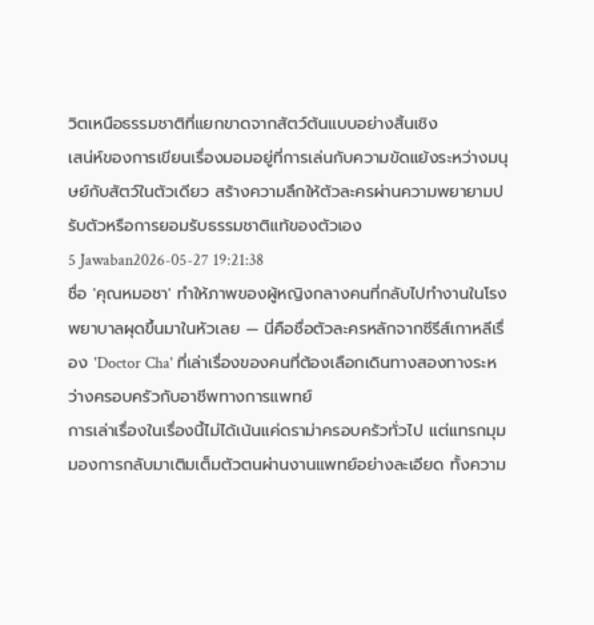วิตเหนือธรรมชาติที่แยกขาดจากสัตว์ต้นแบบอย่างสิ้นเชิง
เสน่ห์ของการเขียนเรื่องมอมอยู่ที่การเล่นกับความขัดแย้งระหว่างมนุษย์กับสัตว์ในตัวเดียว สร้างความลึกให้ตัวละครผ่านความพยายามปรับตัวหรือการยอมรับธรรมชาติแท้ของตัวเอง
5 Jawaban2026-05-27 19:21:38
ชื่อ 'คุณหมอชา' ทำให้ภาพของผู้หญิงกลางคนที่กลับไปทำงานในโรงพยาบาลผุดขึ้นมาในหัวเลย — นี่คือชื่อตัวละครหลักจากซีรีส์เกาหลีเรื่อง 'Doctor Cha' ที่เล่าเรื่องของคนที่ต้องเลือกเดินทางสองทางระหว่างครอบครัวกับอาชีพทางการแพทย์
การเล่าเรื่องในเรื่องนี้ไม่ได้เน้นแค่ดราม่าครอบครัวทั่วไป แต่แทรกมุมมองการกลับมาเติมเต็มตัวตนผ่านงานแพทย์อย่างละเอียด ทั้งความ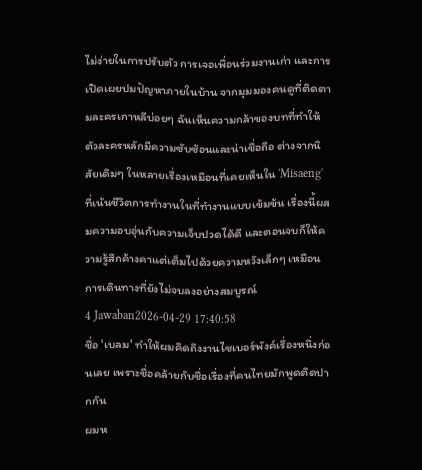ไม่ง่ายในการปรับตัว การเจอเพื่อนร่วมงานเก่า และการเปิดเผยปมปัญหาภายในบ้าน จากมุมมองคนดูที่ติดตามละครเกาหลีบ่อยๆ ฉันเห็นความกล้าของบทที่ทำให้ตัวละครหลักมีความซับซ้อนและน่าเชื่อถือ ต่างจากนิสัยเดิมๆ ในหลายเรื่องเหมือนที่เคยเห็นใน 'Misaeng' ที่เน้นชีวิตการทำงานในที่ทำงานแบบเข้มข้น เรื่องนี้ผสมความอบอุ่นกับความเจ็บปวดได้ดี และตอนจบก็ให้ความรู้สึกค้างคาแต่เต็มไปด้วยความหวังเล็กๆ เหมือนการเดินทางที่ยังไม่จบลงอย่างสมบูรณ์
4 Jawaban2026-04-29 17:40:58
ชื่อ 'เบลม' ทำให้ผมคิดถึงงานไซเบอร์พังค์เรื่องหนึ่งก่อนเลย เพราะชื่อคล้ายกับชื่อเรื่องที่คนไทยมักพูดติดปากกัน
ผมห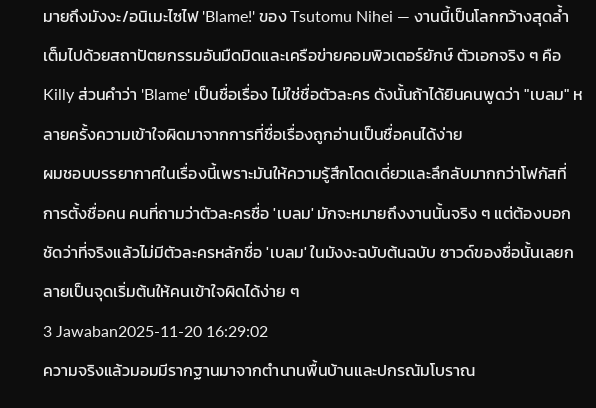มายถึงมังงะ/อนิเมะไซไฟ 'Blame!' ของ Tsutomu Nihei — งานนี้เป็นโลกกว้างสุดล้ำ เต็มไปด้วยสถาปัตยกรรมอันมืดมิดและเครือข่ายคอมพิวเตอร์ยักษ์ ตัวเอกจริง ๆ คือ Killy ส่วนคำว่า 'Blame' เป็นชื่อเรื่อง ไม่ใช่ชื่อตัวละคร ดังนั้นถ้าได้ยินคนพูดว่า "เบลม" หลายครั้งความเข้าใจผิดมาจากการที่ชื่อเรื่องถูกอ่านเป็นชื่อคนได้ง่าย
ผมชอบบรรยากาศในเรื่องนี้เพราะมันให้ความรู้สึกโดดเดี่ยวและลึกลับมากกว่าโฟกัสที่การตั้งชื่อคน คนที่ถามว่าตัวละครชื่อ 'เบลม' มักจะหมายถึงงานนั้นจริง ๆ แต่ต้องบอกชัดว่าที่จริงแล้วไม่มีตัวละครหลักชื่อ 'เบลม' ในมังงะฉบับต้นฉบับ ซาวด์ของชื่อนั้นเลยกลายเป็นจุดเริ่มต้นให้คนเข้าใจผิดได้ง่าย ๆ
3 Jawaban2025-11-20 16:29:02
ความจริงแล้วมอมมีรากฐานมาจากตำนานพื้นบ้านและปกรณัมโบราณ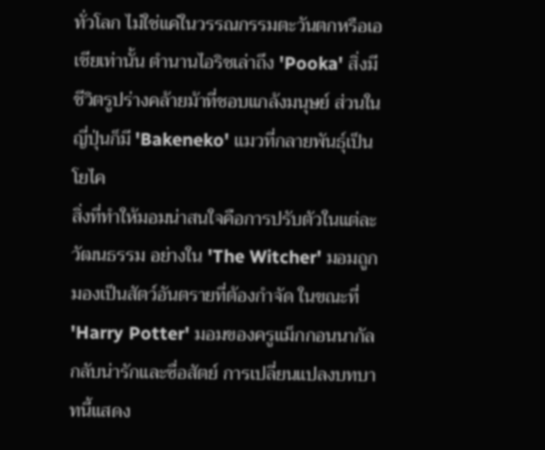ทั่วโลก ไม่ใช่แค่ในวรรณกรรมตะวันตกหรือเอเชียเท่านั้น ตำนานไอริชเล่าถึง 'Pooka' สิ่งมีชีวิตรูปร่างคล้ายม้าที่ชอบแกล้งมนุษย์ ส่วนในญี่ปุ่นก็มี 'Bakeneko' แมวที่กลายพันธุ์เป็นโยไค
สิ่งที่ทำให้มอมน่าสนใจคือการปรับตัวในแต่ละวัฒนธรรม อย่างใน 'The Witcher' มอมถูกมองเป็นสัตว์อันตรายที่ต้องกำจัด ในขณะที่ 'Harry Potter' มอมของครูแม็กกอนนากัลกลับน่ารักและซื่อสัตย์ การเปลี่ยนแปลงบทบาทนี้แสดง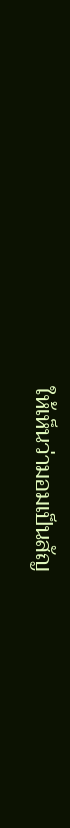ให้เห็นว่ามอมเป็นสัญ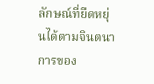ลักษณ์ที่ยืดหยุ่นได้ตามจินตนาการของ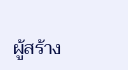ผู้สร้าง